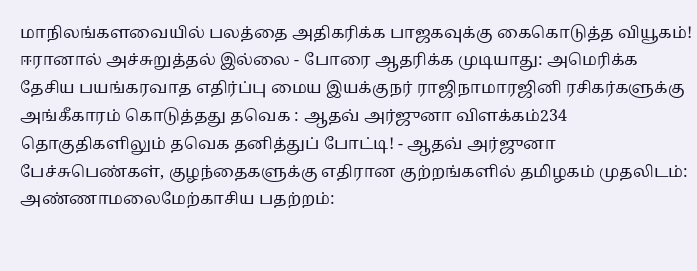மாநிலங்களவையில் பலத்தை அதிகரிக்க பாஜகவுக்கு கைகொடுத்த வியூகம்! ஈரானால் அச்சுறுத்தல் இல்லை - போரை ஆதரிக்க முடியாது: அமெரிக்க தேசிய பயங்கரவாத எதிர்ப்பு மைய இயக்குநர் ராஜிநாமாரஜினி ரசிகர்களுக்கு அங்கீகாரம் கொடுத்தது தவெக : ஆதவ் அர்ஜுனா விளக்கம்234 தொகுதிகளிலும் தவெக தனித்துப் போட்டி! - ஆதவ் அர்ஜுனா பேச்சுபெண்கள், குழந்தைகளுக்கு எதிரான குற்றங்களில் தமிழகம் முதலிடம்: அண்ணாமலைமேற்காசிய பதற்றம்: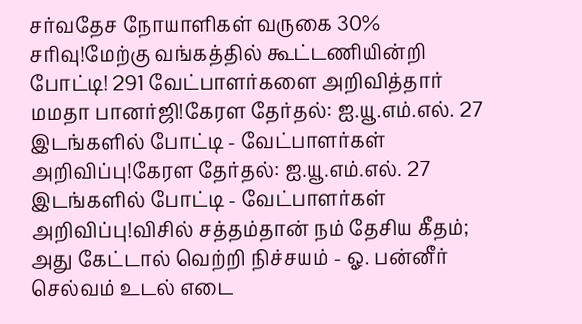சர்வதேச நோயாளிகள் வருகை 30% சரிவு!மேற்கு வங்கத்தில் கூட்டணியின்றி போட்டி! 291 வேட்பாளர்களை அறிவித்தார் மமதா பானர்ஜி!கேரள தேர்தல்: ஐ.யூ.எம்.எல். 27 இடங்களில் போட்டி - வேட்பாளர்கள் அறிவிப்பு!கேரள தேர்தல்: ஐ.யூ.எம்.எல். 27 இடங்களில் போட்டி - வேட்பாளர்கள் அறிவிப்பு!விசில் சத்தம்தான் நம் தேசிய கீதம்; அது கேட்டால் வெற்றி நிச்சயம் - ஓ. பன்னீர் செல்வம் உடல் எடை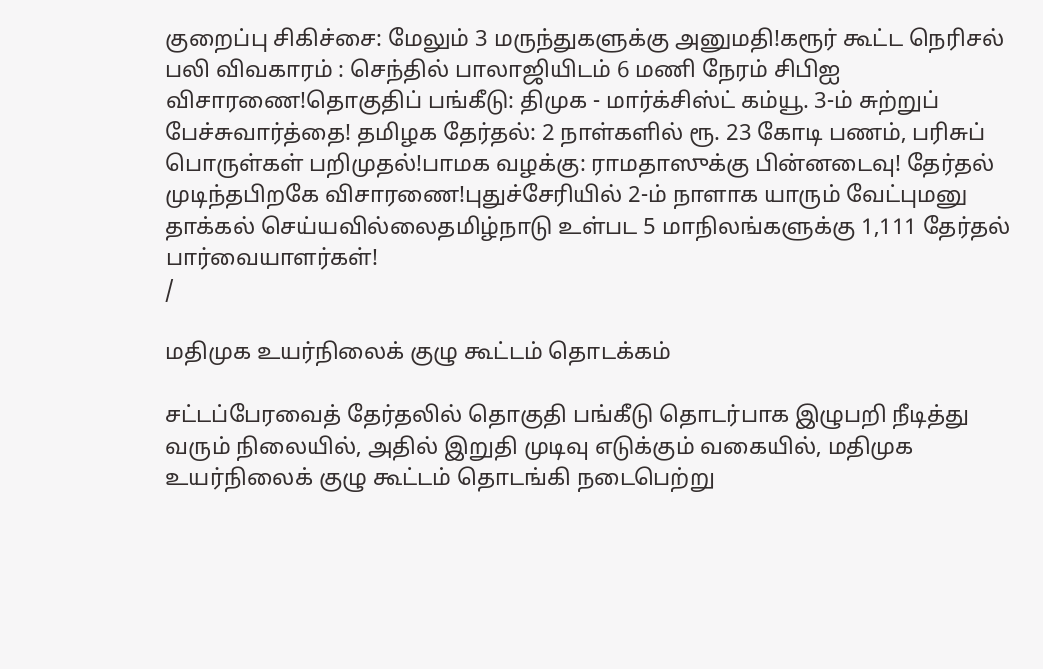குறைப்பு சிகிச்சை: மேலும் 3 மருந்துகளுக்கு அனுமதி!கரூர் கூட்ட நெரிசல் பலி விவகாரம் : செந்தில் பாலாஜியிடம் 6 மணி நேரம் சிபிஐ விசாரணை!தொகுதிப் பங்கீடு: திமுக - மார்க்சிஸ்ட் கம்யூ. 3-ம் சுற்றுப் பேச்சுவார்த்தை! தமிழக தேர்தல்: 2 நாள்களில் ரூ. 23 கோடி பணம், பரிசுப் பொருள்கள் பறிமுதல்!பாமக வழக்கு: ராமதாஸுக்கு பின்னடைவு! தேர்தல் முடிந்தபிறகே விசாரணை!புதுச்சேரியில் 2-ம் நாளாக யாரும் வேட்புமனு தாக்கல் செய்யவில்லைதமிழ்நாடு உள்பட 5 மாநிலங்களுக்கு 1,111 தேர்தல் பார்வையாளர்கள்!
/

மதிமுக உயர்நிலைக் குழு கூட்டம் தொடக்கம்

சட்டப்பேரவைத் தேர்தலில் தொகுதி பங்கீடு தொடர்பாக இழுபறி நீடித்து வரும் நிலையில், அதில் இறுதி முடிவு எடுக்கும் வகையில், மதிமுக உயர்நிலைக் குழு கூட்டம் தொடங்கி நடைபெற்று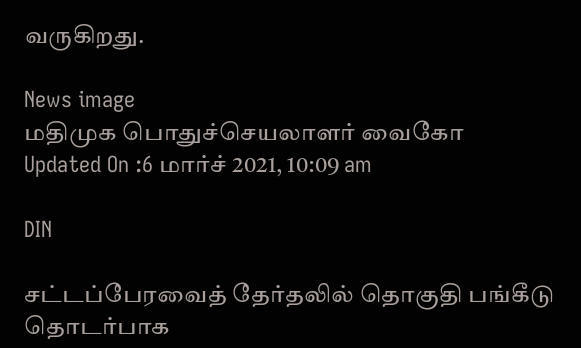வருகிறது.

News image
மதிமுக பொதுச்செயலாளர் வைகோ
Updated On :6 மார்ச் 2021, 10:09 am

DIN

சட்டப்பேரவைத் தேர்தலில் தொகுதி பங்கீடு தொடர்பாக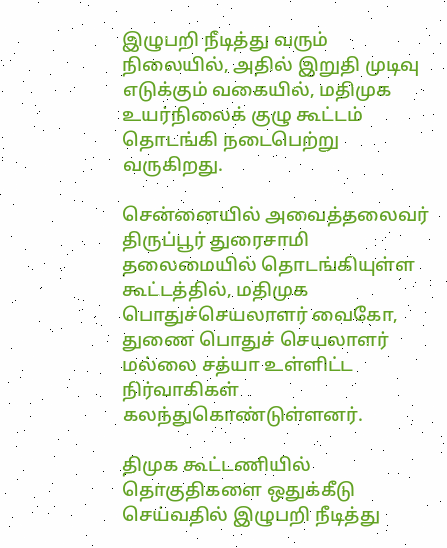இழுபறி நீடித்து வரும் நிலையில், அதில் இறுதி முடிவு எடுக்கும் வகையில், மதிமுக உயர்நிலைக் குழு கூட்டம் தொடங்கி நடைபெற்று வருகிறது.

சென்னையில் அவைத்தலைவர் திருப்பூர் துரைசாமி தலைமையில் தொடங்கியுள்ள கூட்டத்தில், மதிமுக பொதுச்செயலாளர் வைகோ, துணை பொதுச் செயலாளர் மல்லை சத்யா உள்ளிட்ட நிர்வாகிகள் கலந்துகொண்டுள்ளனர்.

திமுக கூட்டணியில் தொகுதிகளை ஒதுக்கீடு செய்வதில் இழுபறி நீடித்து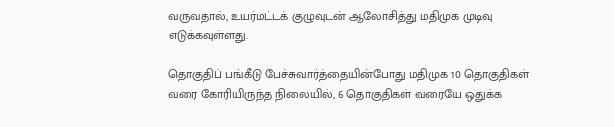வருவதால், உயர்மட்டக் குழுவுடன் ஆலோசித்து மதிமுக முடிவு எடுக்கவுள்ளது.

தொகுதிப் பங்கீடு பேச்சுவார்த்தையின்போது மதிமுக 10 தொகுதிகள் வரை கோரியிருந்த நிலையில், 6 தொகுதிகள் வரையே ஒதுக்க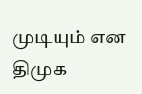முடியும் என திமுக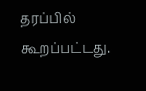தரப்பில் கூறப்பட்டது.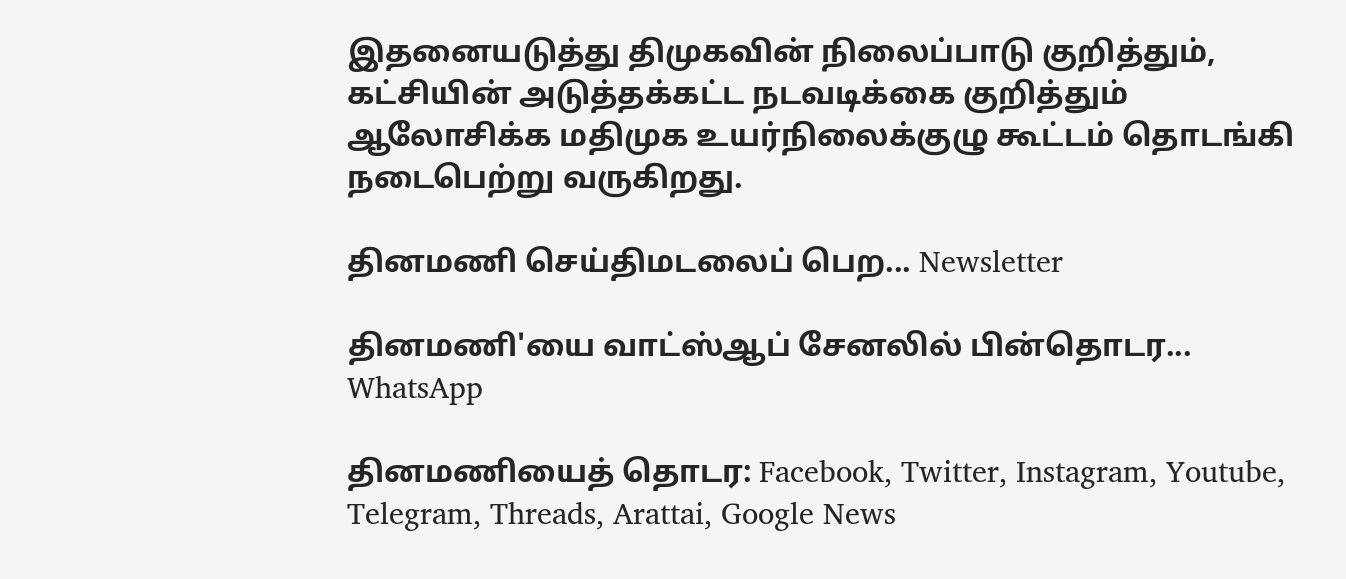இதனையடுத்து திமுகவின் நிலைப்பாடு குறித்தும், கட்சியின் அடுத்தக்கட்ட நடவடிக்கை குறித்தும் ஆலோசிக்க மதிமுக உயர்நிலைக்குழு கூட்டம் தொடங்கி நடைபெற்று வருகிறது.

தினமணி செய்திமடலைப் பெற... Newsletter

தினமணி'யை வாட்ஸ்ஆப் சேனலில் பின்தொடர... WhatsApp

தினமணியைத் தொடர: Facebook, Twitter, Instagram, Youtube, Telegram, Threads, Arattai, Google News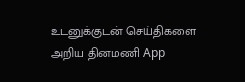உடனுக்குடன் செய்திகளை அறிய தினமணி App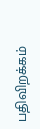பதிவிறக்கம்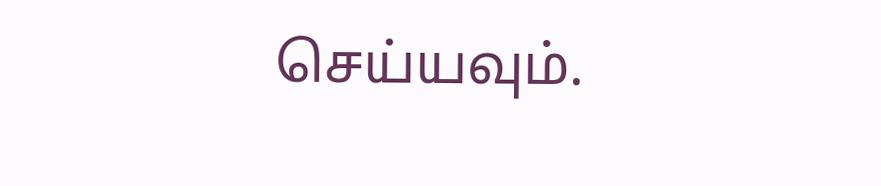செய்யவும்.